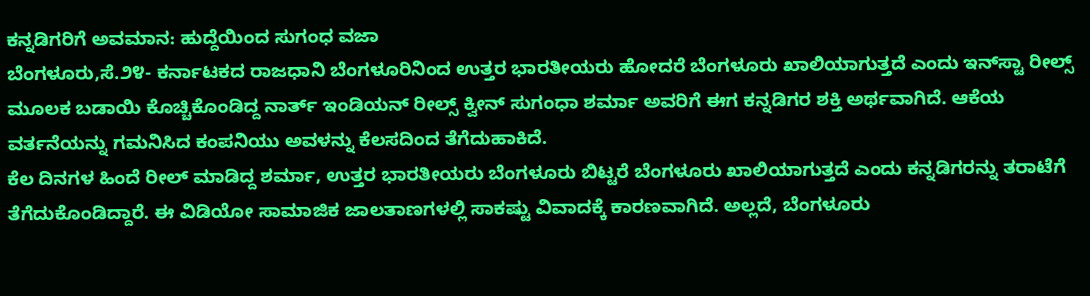ಕನ್ನಡಿಗರಿಗೆ ಅವಮಾನ: ಹುದ್ದೆಯಿಂದ ಸುಗಂಧ ವಜಾ
ಬೆಂಗಳೂರು,ಸೆ.೨೪- ಕರ್ನಾಟಕದ ರಾಜಧಾನಿ ಬೆಂಗಳೂರಿನಿಂದ ಉತ್ತರ ಭಾರತೀಯರು ಹೋದರೆ ಬೆಂಗಳೂರು ಖಾಲಿಯಾಗುತ್ತದೆ ಎಂದು ಇನ್‌ಸ್ಟಾ ರೀಲ್ಸ್ ಮೂಲಕ ಬಡಾಯಿ ಕೊಚ್ಚಿಕೊಂಡಿದ್ದ ನಾರ್ತ್ ಇಂಡಿಯನ್ ರೀಲ್ಸ್ ಕ್ವೀನ್ ಸುಗಂಧಾ ಶರ್ಮಾ ಅವರಿಗೆ ಈಗ ಕನ್ನಡಿಗರ ಶಕ್ತಿ ಅರ್ಥವಾಗಿದೆ. ಆಕೆಯ ವರ್ತನೆಯನ್ನು ಗಮನಿಸಿದ ಕಂಪನಿಯು ಅವಳನ್ನು ಕೆಲಸದಿಂದ ತೆಗೆದುಹಾಕಿದೆ.
ಕೆಲ ದಿನಗಳ ಹಿಂದೆ ರೀಲ್ ಮಾಡಿದ್ದ ಶರ್ಮಾ, ಉತ್ತರ ಭಾರತೀಯರು ಬೆಂಗಳೂರು ಬಿಟ್ಟರೆ ಬೆಂಗಳೂರು ಖಾಲಿಯಾಗುತ್ತದೆ ಎಂದು ಕನ್ನಡಿಗರನ್ನು ತರಾಟೆಗೆ ತೆಗೆದುಕೊಂಡಿದ್ದಾರೆ. ಈ ವಿಡಿಯೋ ಸಾಮಾಜಿಕ ಜಾಲತಾಣಗಳಲ್ಲಿ ಸಾಕಷ್ಟು ವಿವಾದಕ್ಕೆ ಕಾರಣವಾಗಿದೆ. ಅಲ್ಲದೆ, ಬೆಂಗಳೂರು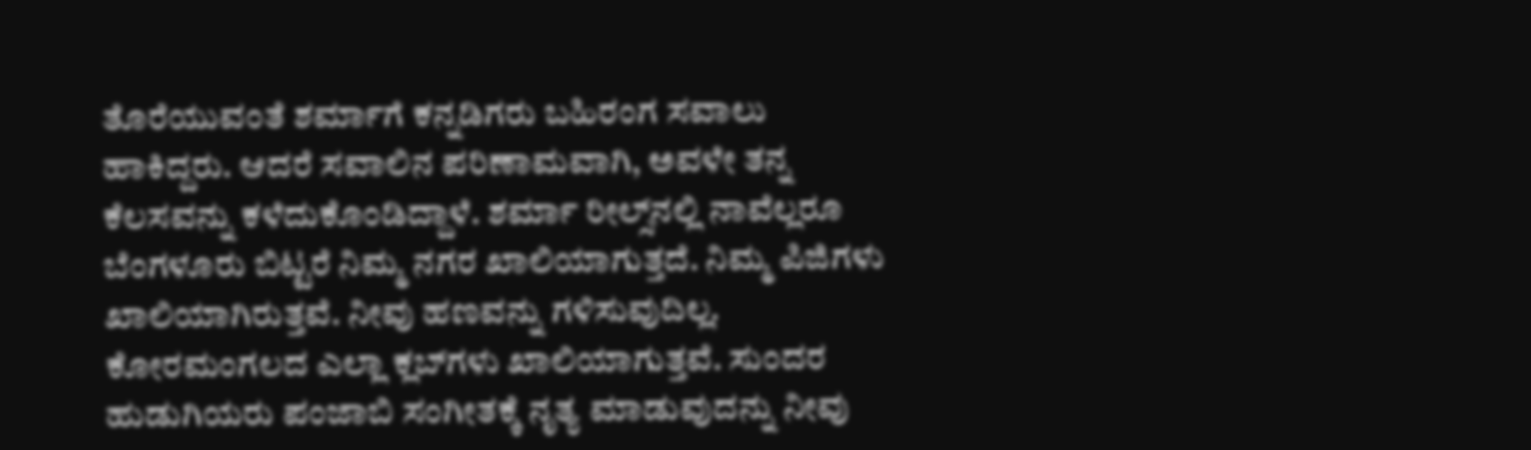ತೊರೆಯುವಂತೆ ಶರ್ಮಾಗೆ ಕನ್ನಡಿಗರು ಬಹಿರಂಗ ಸವಾಲು ಹಾಕಿದ್ದರು. ಆದರೆ ಸವಾಲಿನ ಪರಿಣಾಮವಾಗಿ, ಅವಳೇ ತನ್ನ ಕೆಲಸವನ್ನು ಕಳೆದುಕೊಂಡಿದ್ದಾಳೆ. ಶರ್ಮಾ ರೀಲ್ಸ್‌ನಲ್ಲಿ ನಾವೆಲ್ಲರೂ ಬೆಂಗಳೂರು ಬಿಟ್ಟರೆ ನಿಮ್ಮ ನಗರ ಖಾಲಿಯಾಗುತ್ತದೆ. ನಿಮ್ಮ ಪಿಜಿಗಳು ಖಾಲಿಯಾಗಿರುತ್ತವೆ. ನೀವು ಹಣವನ್ನು ಗಳಿಸುವುದಿಲ್ಲ. ಕೋರಮಂಗಲದ ಎಲ್ಲಾ ಕ್ಲಬ್‌ಗಳು ಖಾಲಿಯಾಗುತ್ತವೆ. ಸುಂದರ ಹುಡುಗಿಯರು ಪಂಜಾಬಿ ಸಂಗೀತಕ್ಕೆ ನೃತ್ಯ ಮಾಡುವುದನ್ನು ನೀವು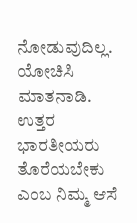ನೋಡುವುದಿಲ್ಲ. ಯೋಚಿಸಿ ಮಾತನಾಡಿ. ಉತ್ತರ ಭಾರತೀಯರು ತೊರೆಯಬೇಕು ಎಂಬ ನಿಮ್ಮ ಆಸೆ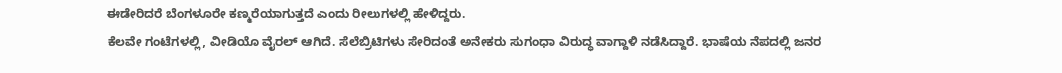ಈಡೇರಿದರೆ ಬೆಂಗಳೂರೇ ಕಣ್ಮರೆಯಾಗುತ್ತದೆ ಎಂದು ರೀಲುಗಳಲ್ಲಿ ಹೇಳಿದ್ದರು.
ಕೆಲವೇ ಗಂಟೆಗಳಲ್ಲಿ, ವೀಡಿಯೊ ವೈರಲ್ ಆಗಿದೆ. ಸೆಲೆಬ್ರಿಟಿಗಳು ಸೇರಿದಂತೆ ಅನೇಕರು ಸುಗಂಧಾ ವಿರುದ್ಧ ವಾಗ್ದಾಳಿ ನಡೆಸಿದ್ದಾರೆ. ಭಾಷೆಯ ನೆಪದಲ್ಲಿ ಜನರ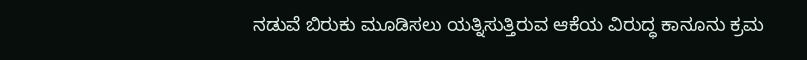ನಡುವೆ ಬಿರುಕು ಮೂಡಿಸಲು ಯತ್ನಿಸುತ್ತಿರುವ ಆಕೆಯ ವಿರುದ್ಧ ಕಾನೂನು ಕ್ರಮ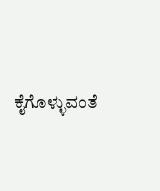ಕೈಗೊಳ್ಳುವಂತೆ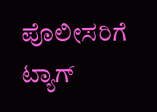ಪೊಲೀಸರಿಗೆ ಟ್ಯಾಗ್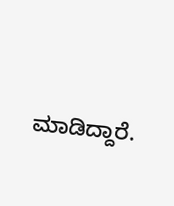ಮಾಡಿದ್ದಾರೆ.